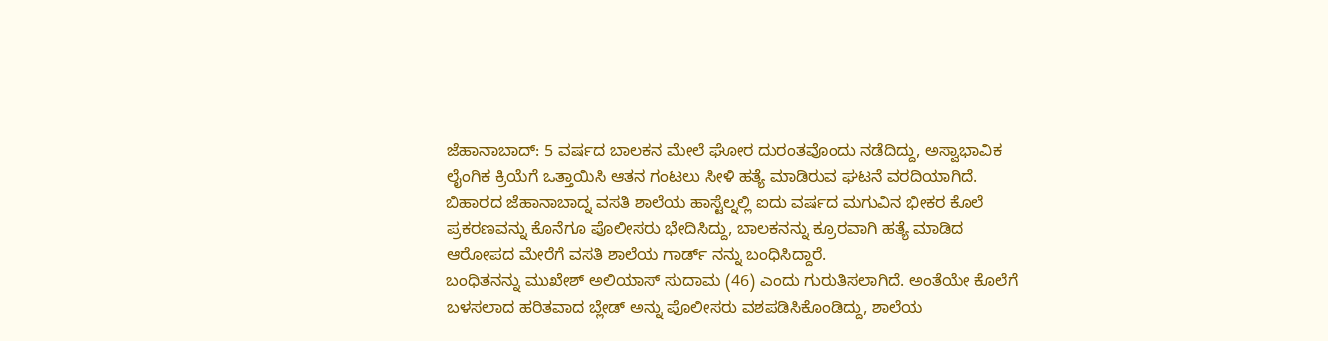ಜೆಹಾನಾಬಾದ್: 5 ವರ್ಷದ ಬಾಲಕನ ಮೇಲೆ ಘೋರ ದುರಂತವೊಂದು ನಡೆದಿದ್ದು, ಅಸ್ವಾಭಾವಿಕ ಲೈಂಗಿಕ ಕ್ರಿಯೆಗೆ ಒತ್ತಾಯಿಸಿ ಆತನ ಗಂಟಲು ಸೀಳಿ ಹತ್ಯೆ ಮಾಡಿರುವ ಘಟನೆ ವರದಿಯಾಗಿದೆ.
ಬಿಹಾರದ ಜೆಹಾನಾಬಾದ್ನ ವಸತಿ ಶಾಲೆಯ ಹಾಸ್ಟೆಲ್ನಲ್ಲಿ ಐದು ವರ್ಷದ ಮಗುವಿನ ಭೀಕರ ಕೊಲೆ ಪ್ರಕರಣವನ್ನು ಕೊನೆಗೂ ಪೊಲೀಸರು ಭೇದಿಸಿದ್ದು, ಬಾಲಕನನ್ನು ಕ್ರೂರವಾಗಿ ಹತ್ಯೆ ಮಾಡಿದ ಆರೋಪದ ಮೇರೆಗೆ ವಸತಿ ಶಾಲೆಯ ಗಾರ್ಡ್ ನನ್ನು ಬಂಧಿಸಿದ್ದಾರೆ.
ಬಂಧಿತನನ್ನು ಮುಖೇಶ್ ಅಲಿಯಾಸ್ ಸುದಾಮ (46) ಎಂದು ಗುರುತಿಸಲಾಗಿದೆ. ಅಂತೆಯೇ ಕೊಲೆಗೆ ಬಳಸಲಾದ ಹರಿತವಾದ ಬ್ಲೇಡ್ ಅನ್ನು ಪೊಲೀಸರು ವಶಪಡಿಸಿಕೊಂಡಿದ್ದು, ಶಾಲೆಯ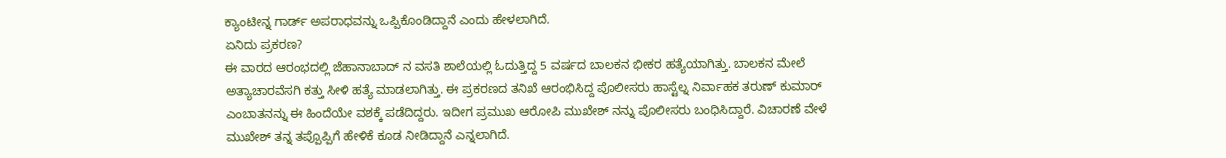ಕ್ಯಾಂಟೀನ್ನ ಗಾರ್ಡ್ ಅಪರಾಧವನ್ನು ಒಪ್ಪಿಕೊಂಡಿದ್ದಾನೆ ಎಂದು ಹೇಳಲಾಗಿದೆ.
ಏನಿದು ಪ್ರಕರಣ?
ಈ ವಾರದ ಆರಂಭದಲ್ಲಿ ಜೆಹಾನಾಬಾದ್ ನ ವಸತಿ ಶಾಲೆಯಲ್ಲಿ ಓದುತ್ತಿದ್ದ 5 ವರ್ಷದ ಬಾಲಕನ ಭೀಕರ ಹತ್ಯೆಯಾಗಿತ್ತು. ಬಾಲಕನ ಮೇಲೆ ಅತ್ಯಾಚಾರವೆಸಗಿ ಕತ್ತು ಸೀಳಿ ಹತ್ಯೆ ಮಾಡಲಾಗಿತ್ತು. ಈ ಪ್ರಕರಣದ ತನಿಖೆ ಆರಂಭಿಸಿದ್ದ ಪೊಲೀಸರು ಹಾಸ್ಟೆಲ್ನ ನಿರ್ವಾಹಕ ತರುಣ್ ಕುಮಾರ್ ಎಂಬಾತನನ್ನು ಈ ಹಿಂದೆಯೇ ವಶಕ್ಕೆ ಪಡೆದಿದ್ದರು. ಇದೀಗ ಪ್ರಮುಖ ಆರೋಪಿ ಮುಖೇಶ್ ನನ್ನು ಪೊಲೀಸರು ಬಂಧಿಸಿದ್ದಾರೆ. ವಿಚಾರಣೆ ವೇಳೆ ಮುಖೇಶ್ ತನ್ನ ತಪ್ಪೊಪ್ಪಿಗೆ ಹೇಳಿಕೆ ಕೂಡ ನೀಡಿದ್ದಾನೆ ಎನ್ನಲಾಗಿದೆ.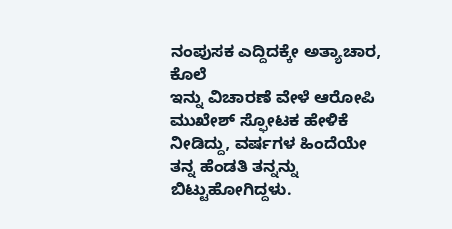ನಂಪುಸಕ ಎದ್ದಿದಕ್ಕೇ ಅತ್ಯಾಚಾರ, ಕೊಲೆ
ಇನ್ನು ವಿಚಾರಣೆ ವೇಳೆ ಆರೋಪಿ ಮುಖೇಶ್ ಸ್ಫೋಟಕ ಹೇಳಿಕೆ ನೀಡಿದ್ದು, ವರ್ಷಗಳ ಹಿಂದೆಯೇ ತನ್ನ ಹೆಂಡತಿ ತನ್ನನ್ನು ಬಿಟ್ಟುಹೋಗಿದ್ದಳು.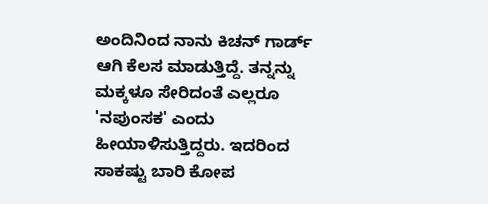ಅಂದಿನಿಂದ ನಾನು ಕಿಚನ್ ಗಾರ್ಡ್ ಆಗಿ ಕೆಲಸ ಮಾಡುತ್ತಿದ್ದೆ. ತನ್ನನ್ನು ಮಕ್ಕಳೂ ಸೇರಿದಂತೆ ಎಲ್ಲರೂ 'ನಪುಂಸಕ' ಎಂದು ಹೀಯಾಳಿಸುತ್ತಿದ್ದರು. ಇದರಿಂದ ಸಾಕಷ್ಟು ಬಾರಿ ಕೋಪ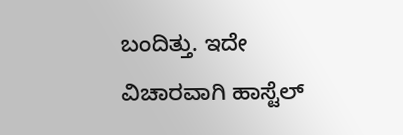ಬಂದಿತ್ತು. ಇದೇ ವಿಚಾರವಾಗಿ ಹಾಸ್ಟೆಲ್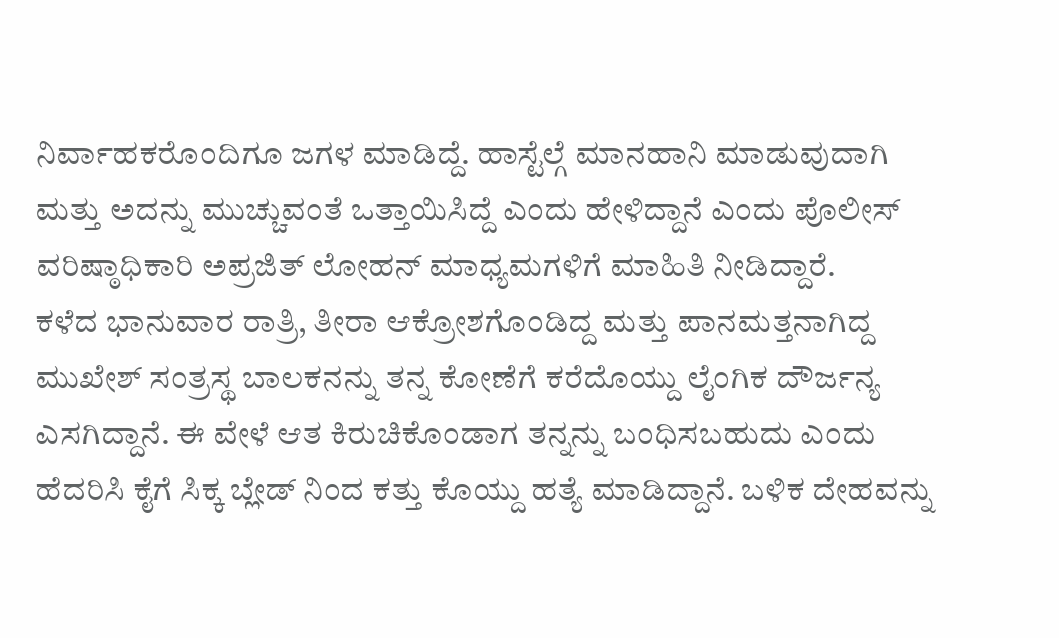ನಿರ್ವಾಹಕರೊಂದಿಗೂ ಜಗಳ ಮಾಡಿದ್ದೆ. ಹಾಸ್ಟೆಲ್ಗೆ ಮಾನಹಾನಿ ಮಾಡುವುದಾಗಿ ಮತ್ತು ಅದನ್ನು ಮುಚ್ಚುವಂತೆ ಒತ್ತಾಯಿಸಿದ್ದೆ ಎಂದು ಹೇಳಿದ್ದಾನೆ ಎಂದು ಪೊಲೀಸ್ ವರಿಷ್ಠಾಧಿಕಾರಿ ಅಪ್ರಜಿತ್ ಲೋಹನ್ ಮಾಧ್ಯಮಗಳಿಗೆ ಮಾಹಿತಿ ನೀಡಿದ್ದಾರೆ.
ಕಳೆದ ಭಾನುವಾರ ರಾತ್ರಿ, ತೀರಾ ಆಕ್ರೋಶಗೊಂಡಿದ್ದ ಮತ್ತು ಪಾನಮತ್ತನಾಗಿದ್ದ ಮುಖೇಶ್ ಸಂತ್ರಸ್ಥ ಬಾಲಕನನ್ನು ತನ್ನ ಕೋಣೆಗೆ ಕರೆದೊಯ್ದು ಲೈಂಗಿಕ ದೌರ್ಜನ್ಯ ಎಸಗಿದ್ದಾನೆ. ಈ ವೇಳೆ ಆತ ಕಿರುಚಿಕೊಂಡಾಗ ತನ್ನನ್ನು ಬಂಧಿಸಬಹುದು ಎಂದು ಹೆದರಿಸಿ ಕೈಗೆ ಸಿಕ್ಕ ಬ್ಲೇಡ್ ನಿಂದ ಕತ್ತು ಕೊಯ್ದು ಹತ್ಯೆ ಮಾಡಿದ್ದಾನೆ. ಬಳಿಕ ದೇಹವನ್ನು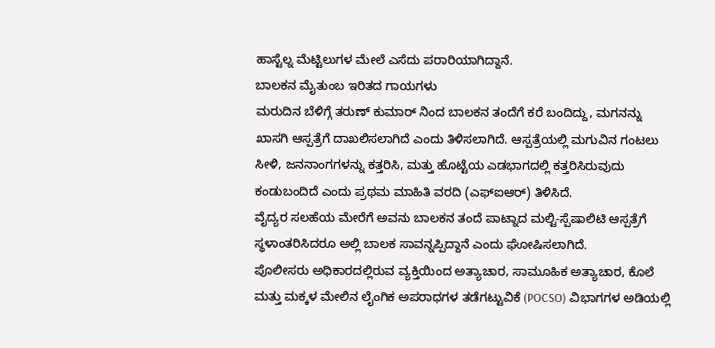ಹಾಸ್ಟೆಲ್ನ ಮೆಟ್ಟಿಲುಗಳ ಮೇಲೆ ಎಸೆದು ಪರಾರಿಯಾಗಿದ್ದಾನೆ.
ಬಾಲಕನ ಮೈತುಂಬ ಇರಿತದ ಗಾಯಗಳು
ಮರುದಿನ ಬೆಳಿಗ್ಗೆ ತರುಣ್ ಕುಮಾರ್ ನಿಂದ ಬಾಲಕನ ತಂದೆಗೆ ಕರೆ ಬಂದಿದ್ದು, ಮಗನನ್ನು ಖಾಸಗಿ ಆಸ್ಪತ್ರೆಗೆ ದಾಖಲಿಸಲಾಗಿದೆ ಎಂದು ತಿಳಿಸಲಾಗಿದೆ. ಆಸ್ಪತ್ರೆಯಲ್ಲಿ ಮಗುವಿನ ಗಂಟಲು ಸೀಳಿ, ಜನನಾಂಗಗಳನ್ನು ಕತ್ತರಿಸಿ, ಮತ್ತು ಹೊಟ್ಟೆಯ ಎಡಭಾಗದಲ್ಲಿ ಕತ್ತರಿಸಿರುವುದು ಕಂಡುಬಂದಿದೆ ಎಂದು ಪ್ರಥಮ ಮಾಹಿತಿ ವರದಿ (ಎಫ್ಐಆರ್) ತಿಳಿಸಿದೆ.
ವೈದ್ಯರ ಸಲಹೆಯ ಮೇರೆಗೆ ಅವನು ಬಾಲಕನ ತಂದೆ ಪಾಟ್ನಾದ ಮಲ್ಟಿ-ಸ್ಪೆಷಾಲಿಟಿ ಆಸ್ಪತ್ರೆಗೆ ಸ್ಥಳಾಂತರಿಸಿದರೂ ಅಲ್ಲಿ ಬಾಲಕ ಸಾವನ್ನಪ್ಪಿದ್ದಾನೆ ಎಂದು ಘೋಷಿಸಲಾಗಿದೆ.
ಪೊಲೀಸರು ಅಧಿಕಾರದಲ್ಲಿರುವ ವ್ಯಕ್ತಿಯಿಂದ ಅತ್ಯಾಚಾರ, ಸಾಮೂಹಿಕ ಅತ್ಯಾಚಾರ, ಕೊಲೆ ಮತ್ತು ಮಕ್ಕಳ ಮೇಲಿನ ಲೈಂಗಿಕ ಅಪರಾಧಗಳ ತಡೆಗಟ್ಟುವಿಕೆ (POCSO) ವಿಭಾಗಗಳ ಅಡಿಯಲ್ಲಿ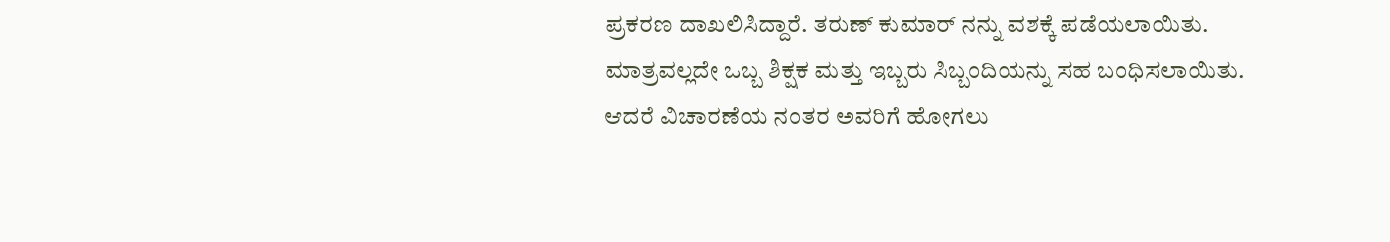ಪ್ರಕರಣ ದಾಖಲಿಸಿದ್ದಾರೆ. ತರುಣ್ ಕುಮಾರ್ ನನ್ನು ವಶಕ್ಕೆ ಪಡೆಯಲಾಯಿತು.
ಮಾತ್ರವಲ್ಲದೇ ಒಬ್ಬ ಶಿಕ್ಷಕ ಮತ್ತು ಇಬ್ಬರು ಸಿಬ್ಬಂದಿಯನ್ನು ಸಹ ಬಂಧಿಸಲಾಯಿತು. ಆದರೆ ವಿಚಾರಣೆಯ ನಂತರ ಅವರಿಗೆ ಹೋಗಲು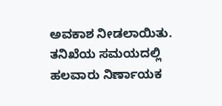ಅವಕಾಶ ನೀಡಲಾಯಿತು. ತನಿಖೆಯ ಸಮಯದಲ್ಲಿ ಹಲವಾರು ನಿರ್ಣಾಯಕ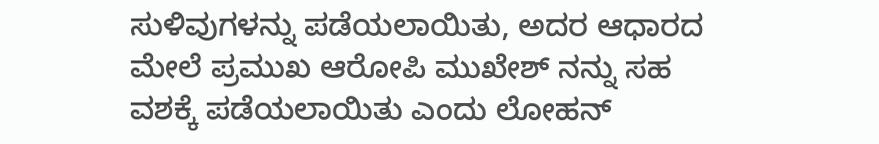ಸುಳಿವುಗಳನ್ನು ಪಡೆಯಲಾಯಿತು, ಅದರ ಆಧಾರದ ಮೇಲೆ ಪ್ರಮುಖ ಆರೋಪಿ ಮುಖೇಶ್ ನನ್ನು ಸಹ ವಶಕ್ಕೆ ಪಡೆಯಲಾಯಿತು ಎಂದು ಲೋಹನ್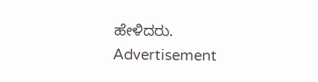ಹೇಳಿದರು.
Advertisement